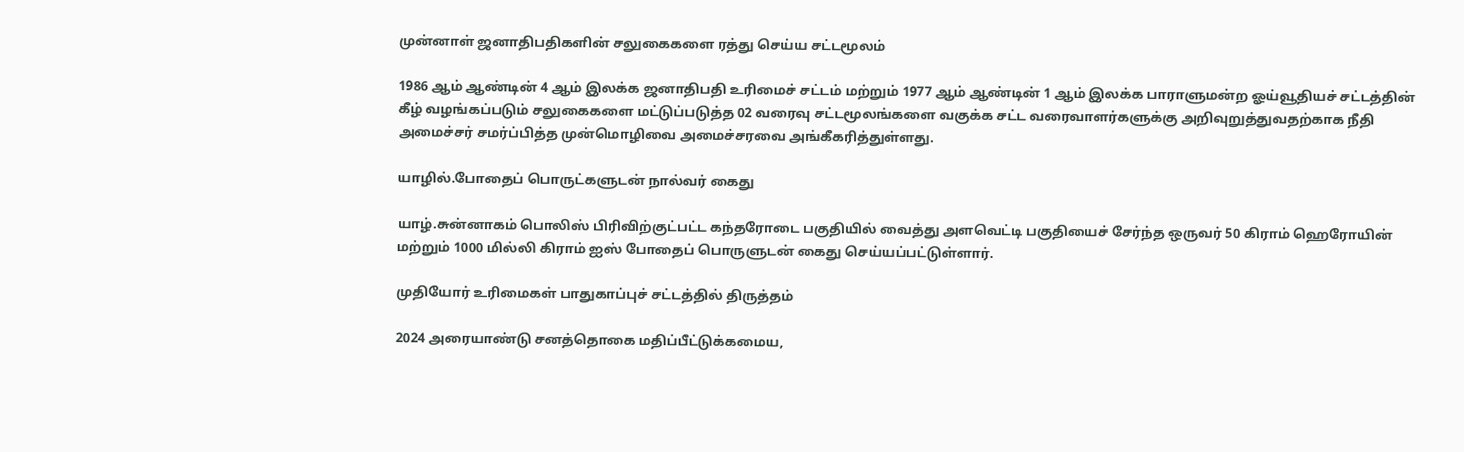முன்னாள் ஜனாதிபதிகளின் சலுகைகளை ரத்து செய்ய சட்டமூலம்

1986 ஆம் ஆண்டின் 4 ஆம் இலக்க ஜனாதிபதி உரிமைச் சட்டம் மற்றும் 1977 ஆம் ஆண்டின் 1 ஆம் இலக்க பாராளுமன்ற ஓய்வூதியச் சட்டத்தின் கீழ் வழங்கப்படும் சலுகைகளை மட்டுப்படுத்த 02 வரைவு சட்டமூலங்களை வகுக்க சட்ட வரைவாளர்களுக்கு அறிவுறுத்துவதற்காக நீதி அமைச்சர் சமர்ப்பித்த முன்மொழிவை அமைச்சரவை அங்கீகரித்துள்ளது.

யாழில்.போதைப் பொருட்களுடன் நால்வர் கைது

யாழ்.சுன்னாகம் பொலிஸ் பிரிவிற்குட்பட்ட கந்தரோடை பகுதியில் வைத்து அளவெட்டி பகுதியைச் சேர்ந்த ஒருவர் 50 கிராம் ஹெரோயின் மற்றும் 1000 மில்லி கிராம் ஐஸ் போதைப் பொருளுடன் கைது செய்யப்பட்டுள்ளார்.

முதியோர் உரிமைகள் பாதுகாப்புச் சட்டத்தில் திருத்தம்

2024 அரையாண்டு சனத்தொகை மதிப்பீட்டுக்கமைய,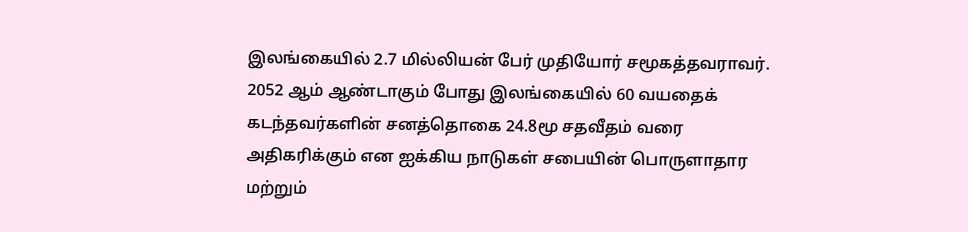இலங்கையில் 2.7 மில்லியன் பேர் முதியோர் சமூகத்தவராவர். 2052 ஆம் ஆண்டாகும் போது இலங்கையில் 60 வயதைக் கடந்தவர்களின் சனத்தொகை 24.8மூ சதவீதம் வரை அதிகரிக்கும் என ஐக்கிய நாடுகள் சபையின் பொருளாதார மற்றும்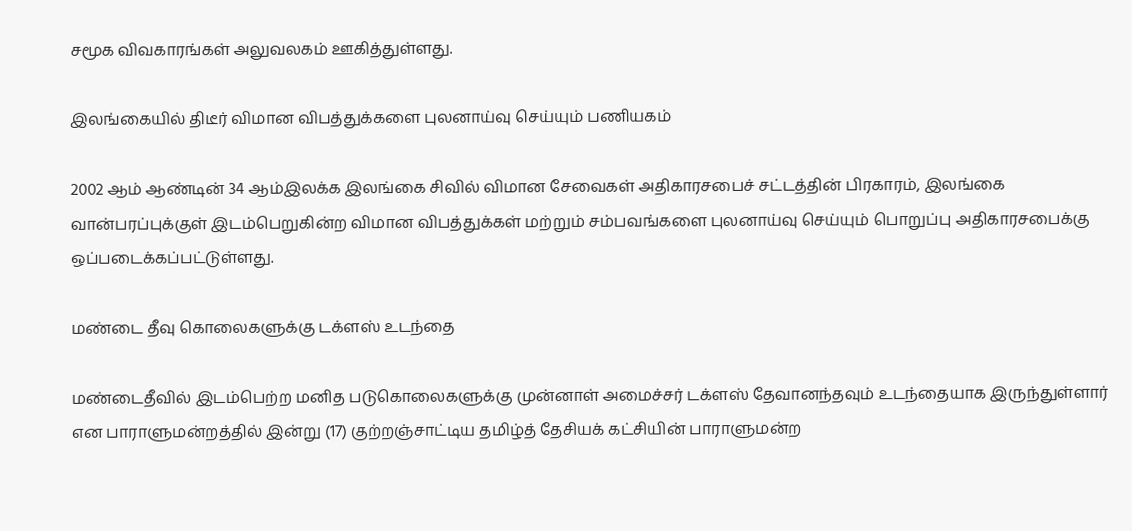சமூக விவகாரங்கள் அலுவலகம் ஊகித்துள்ளது.

இலங்கையில் திடீர் விமான விபத்துக்களை புலனாய்வு செய்யும் பணியகம்

2002 ஆம் ஆண்டின் 34 ஆம்இலக்க இலங்கை சிவில் விமான சேவைகள் அதிகாரசபைச் சட்டத்தின் பிரகாரம், இலங்கை வான்பரப்புக்குள் இடம்பெறுகின்ற விமான விபத்துக்கள் மற்றும் சம்பவங்களை புலனாய்வு செய்யும் பொறுப்பு அதிகாரசபைக்கு ஒப்படைக்கப்பட்டுள்ளது.

மண்டை தீவு கொலைகளுக்கு டக்ளஸ் உடந்தை

மண்டைதீவில் இடம்பெற்ற மனித படுகொலைகளுக்கு முன்னாள் அமைச்சர் டக்ளஸ் தேவானந்தவும் உடந்தையாக இருந்துள்ளார் என பாராளுமன்றத்தில் இன்று (17) குற்றஞ்சாட்டிய தமிழ்த் தேசியக் கட்சியின் பாராளுமன்ற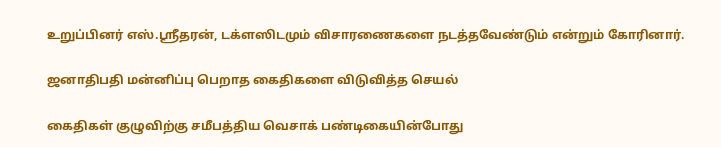உறுப்பினர் எஸ்.ஸ்ரீதரன், டக்ளஸிடமும் விசாரணைகளை நடத்தவேண்டும் என்றும் கோரினார்.

ஜனாதிபதி மன்னிப்பு பெறாத கைதிகளை விடுவித்த செயல்

கைதிகள் குழுவிற்கு சமீபத்திய வெசாக் பண்டிகையின்போது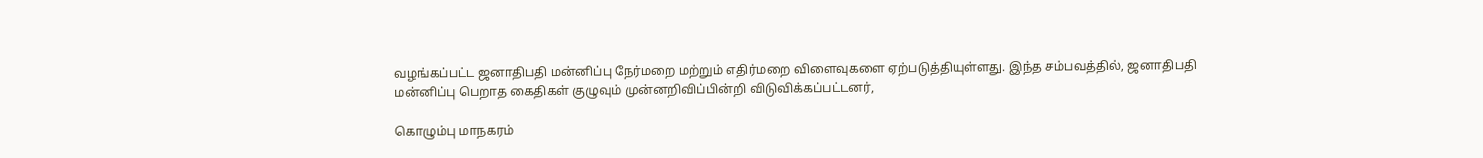வழங்கப்பட்ட ஜனாதிபதி மன்னிப்பு நேர்மறை மற்றும் எதிர்மறை விளைவுகளை ஏற்படுத்தியுள்ளது. இந்த சம்பவத்தில், ஜனாதிபதி மன்னிப்பு பெறாத கைதிகள் குழுவும் முன்னறிவிப்பின்றி விடுவிக்கப்பட்டனர்,

கொழும்பு மாநகரம்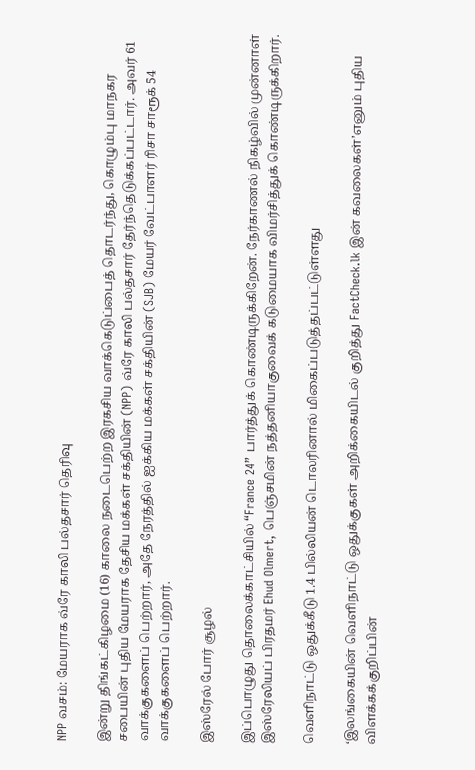NPP வசம்: மேயராக வ்ரே காலி பல்தசார் தெரிவு

இன்று திங்கட்கிழமை (16) காலை நடைபெற்ற இரகசிய வாக்கெடுப்பைத் தொடர்ந்து, கொழும்பு மாநகர சபையின் புதிய மேயராக தேசிய மக்கள் சக்தியின் (NPP) வ்ரே காலி பல்தசார் தேர்ந்தெடுக்கப்பட்டார். அவர் 61 வாக்குகளைப் பெற்றார், அதே நேரத்தில் ஐக்கிய மக்கள் சக்தியின் (SJB) மேயர் வேட்பாளர் ரிசா சாரூக் 54 வாக்குகளைப் பெற்றார்.

இஸ்ரேல் போர் சூழல்

இப்பொழுது தொலைக்காட்சியில் “France 24” பார்த்துக் கொண்டிருக்கிறேன். நேர்காணல் நிகழ்வில் முன்னாள் இஸ்ரேலியப் பிரதமர் Ehud Olmert, பெஞ்சமின் நத்தனியாகுவைக் கடுமையாக விமர்சித்துக் கொண்டிருக்கிறார்.

வெளிநாட்டு ஒதுக்கீடு 1.4 பில்லியன் டொலரினால் மிகைப்படுத்தப்பட்டுள்ளது

‘இலங்கையின் வெளிநாட்டு ஒதுக்குகள் அறிக்கையிடல் குறித்து FactCheck.lk இன் கவலைகள்’எனும் புதிய விளக்கக்குறிப்பின்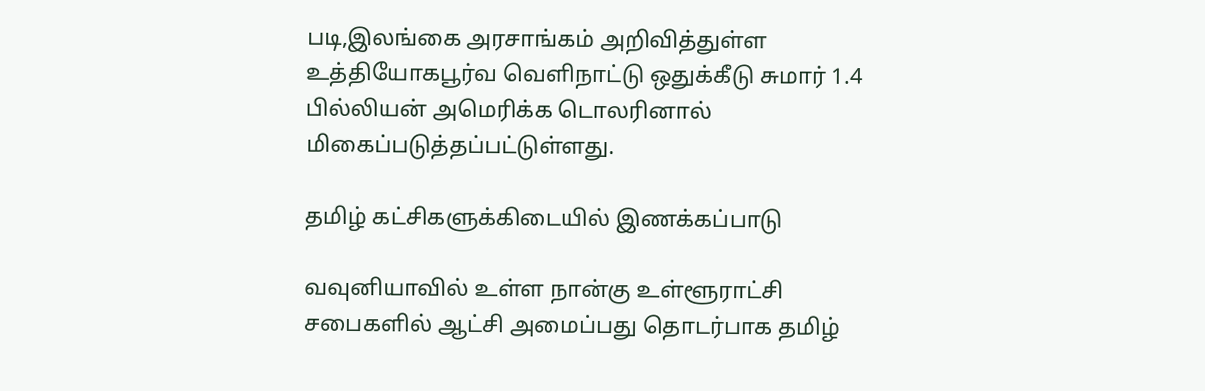படி,இலங்கை அரசாங்கம் அறிவித்துள்ள உத்தியோகபூர்வ வெளிநாட்டு ஒதுக்கீடு சுமார் 1.4 பில்லியன் அமெரிக்க டொலரினால் மிகைப்படுத்தப்பட்டுள்ளது.

தமிழ் கட்சிகளுக்கிடையில் இணக்கப்பாடு

வவுனியாவில் உள்ள நான்கு உள்ளூராட்சி சபைகளில் ஆட்சி அமைப்பது தொடர்பாக தமிழ்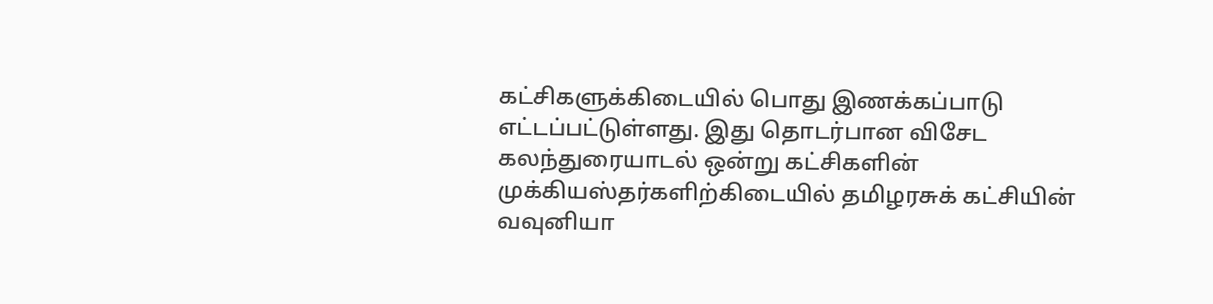கட்சிகளுக்கிடையில் பொது இணக்கப்பாடு எட்டப்பட்டுள்ளது. இது தொடர்பான விசேட கலந்துரையாடல் ஒன்று கட்சிகளின் முக்கியஸ்தர்களிற்கிடையில் தமிழரசுக் கட்சியின் வவுனியா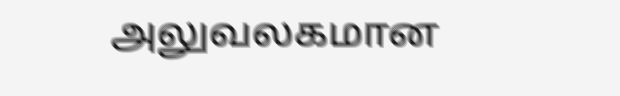அலுவலகமான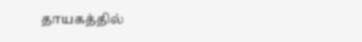தாயகத்தில்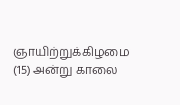ஞாயிற்றுக்கிழமை (15) அன்று காலை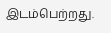இடம்பெற்றது.